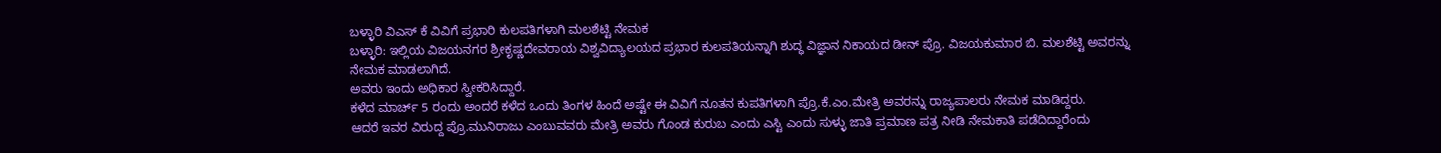ಬಳ್ಳಾರಿ ವಿಎಸ್ ಕೆ ವಿವಿಗೆ ಪ್ರಭಾರಿ ಕುಲಪತಿಗಳಾಗಿ ಮಲಶೆಟ್ಟಿ ನೇಮಕ‌
ಬಳ್ಳಾರಿ: ಇಲ್ಲಿಯ ವಿಜಯನಗರ ಶ್ರೀಕೃಷ್ಣದೇವರಾಯ ವಿಶ್ವವಿದ್ಯಾಲಯದ ಪ್ರಭಾರ ಕುಲಪತಿಯನ್ನಾಗಿ ಶುದ್ಧ ವಿಜ್ಞಾನ ನಿಕಾಯದ ಡೀನ್ ಪ್ರೊ. ವಿಜಯಕುಮಾರ ಬಿ. ಮಲಶೆಟ್ಟಿ ಅವರನ್ನು ನೇಮಕ ಮಾಡಲಾಗಿದೆ.
ಅವರು ಇಂದು ಅಧಿಕಾರ ಸ್ವೀಕರಿಸಿದ್ದಾರೆ.
ಕಳೆದ ಮಾರ್ಚ್ 5 ರಂದು ಅಂದರೆ ಕಳೆದ ಒಂದು ತಿಂಗಳ ಹಿಂದೆ ಅಷ್ಟೇ ಈ ವಿವಿಗೆ ನೂತನ ಕುಪತಿಗಳಾಗಿ ಪ್ರೊ.ಕೆ.ಎಂ.ಮೇತ್ರಿ ಅವರನ್ನು ರಾಜ್ಯಪಾಲರು ನೇಮಕ ಮಾಡಿದ್ದರು.
ಆದರೆ ಇವರ ವಿರುದ್ದ ಪ್ರೊ.ಮುನಿರಾಜು ಎಂಬುವವರು ಮೇತ್ರಿ ಅವರು ಗೊಂಡ ಕುರುಬ ಎಂದು ಎಸ್ಟಿ ಎಂದು ಸುಳ್ಳು ಜಾತಿ ಪ್ರಮಾಣ ಪತ್ರ ನೀಡಿ ನೇಮಕಾತಿ ಪಡೆದಿದ್ದಾರೆಂದು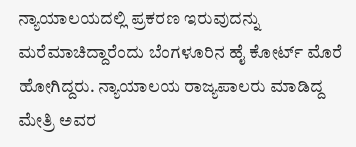ನ್ಯಾಯಾಲಯದಲ್ಲಿ ಪ್ರಕರಣ ಇರುವುದನ್ನು ಮರೆಮಾಚಿದ್ದಾರೆಂದು ಬೆಂಗಳೂರಿನ ಹೈ ಕೋರ್ಟ್ ಮೊರೆ ಹೋಗಿದ್ದರು. ನ್ಯಾಯಾಲಯ ರಾಜ್ಯಪಾಲರು ಮಾಡಿದ್ದ ಮೇತ್ರಿ ಅವರ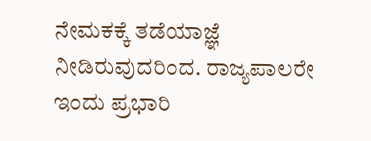ನೇಮಕಕ್ಕೆ ತಡೆಯಾಜ್ಞೆ ನೀಡಿರುವುದರಿಂದ. ರಾಜ್ಯಪಾಲರೇ ಇಂದು ಪ್ರಭಾರಿ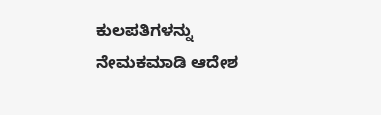ಕುಲಪತಿಗಳನ್ನು ನೇಮಕ‌ಮಾಡಿ ಆದೇಶ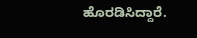ಹೊರಡಿಸಿದ್ದಾರೆ.